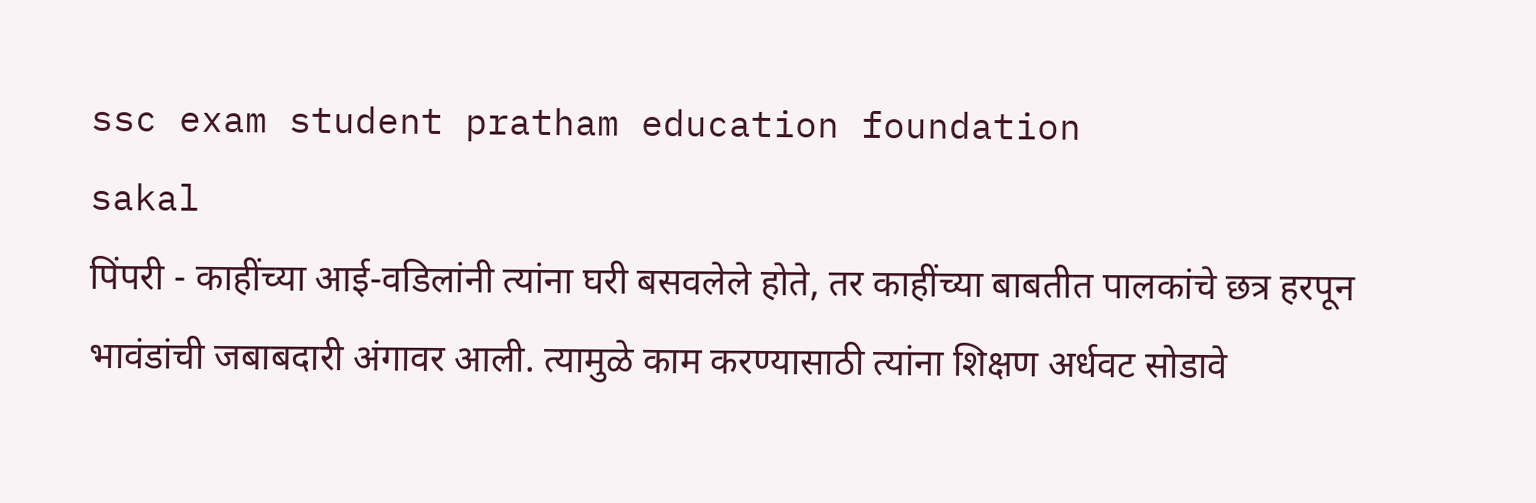ssc exam student pratham education foundation
sakal
पिंपरी - काहींच्या आई-वडिलांनी त्यांना घरी बसवलेले होते, तर काहींच्या बाबतीत पालकांचे छत्र हरपून भावंडांची जबाबदारी अंगावर आली. त्यामुळे काम करण्यासाठी त्यांना शिक्षण अर्धवट सोडावे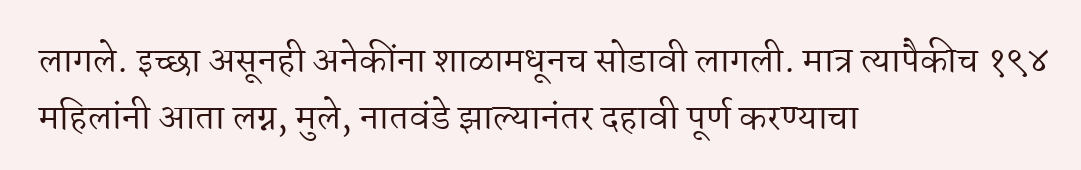लागले. इच्छा असूनही अनेकींना शाळामधूनच सोडावी लागली. मात्र त्यापैकीच १९४ महिलांनी आता लग्न, मुले, नातवंडे झाल्यानंतर दहावी पूर्ण करण्याचा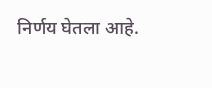निर्णय घेतला आहे.